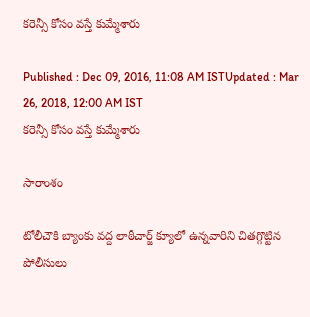కరెన్సీ కోసం వస్తే కుమ్మేశారు

Published : Dec 09, 2016, 11:08 AM ISTUpdated : Mar 26, 2018, 12:00 AM IST
కరెన్సీ కోసం వస్తే కుమ్మేశారు

సారాంశం

టోలీచౌకి బ్యాంకు వద్ద లాఠీచార్జ్ క్యూలో ఉన్నవారిని చితగ్గొట్టిన పోలీసులు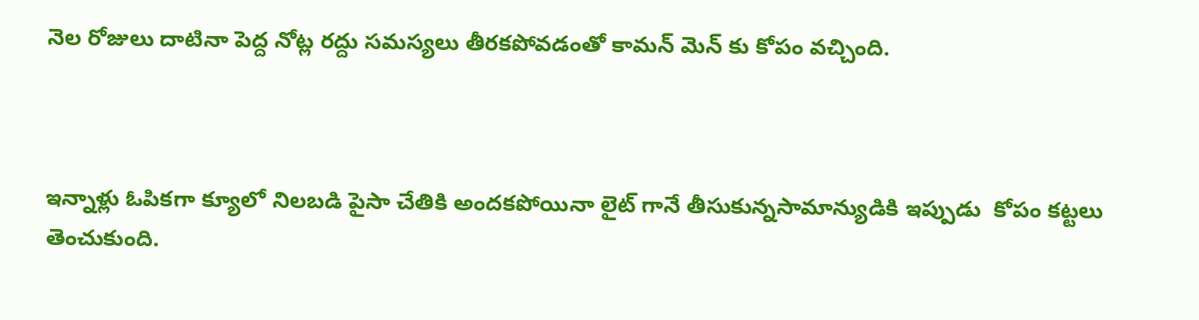నెల రోజులు దాటినా పెద్ద నోట్ల రద్దు సమస్యలు తీరకపోవడంతో కామన్ మెన్ కు కోపం వచ్చింది.



ఇన్నాళ్లు ఓపికగా క్యూలో నిలబడి పైసా చేతికి అందకపోయినా లైట్ గానే తీసుకున్నసామాన్యుడికి ఇప్పుడు  కోపం కట్టలు తెంచుకుంది.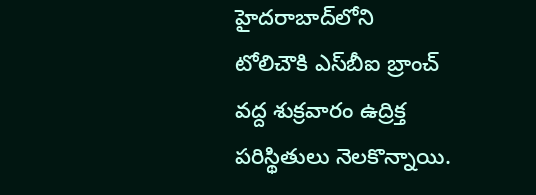హైదరాబాద్‌లోని టోలిచౌకి ఎస్‌బీఐ బ్రాంచ్‌ వద్ద శుక్రవారం ఉద్రిక్త పరిస్థితులు నెలకొన్నాయి.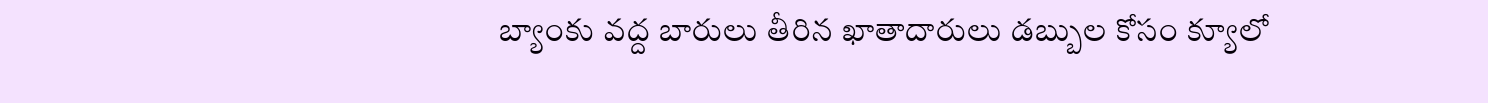బ్యాంకు వద్ద బారులు తీరిన ఖాతాదారులు డబ్బుల కోసం క్యూలో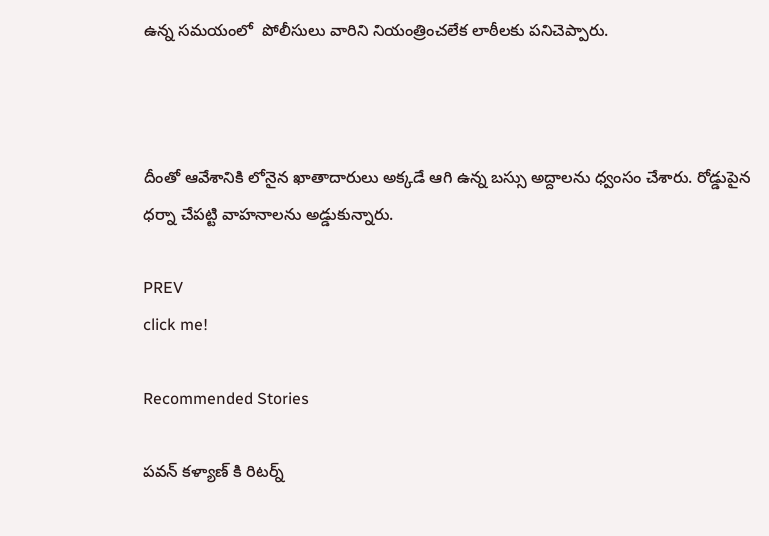ఉన్న సమయంలో  పోలీసులు వారిని నియంత్రించలేక లాఠీలకు పనిచెప్పారు.



దీంతో ఆవేశానికి లోనైన ఖాతాదారులు అక్కడే ఆగి ఉన్న బస్సు అద్దాలను ధ్వంసం చేశారు. రోడ్డుపైన ధర్నా చేపట్టి వాహనాలను అడ్డుకున్నారు.

PREV
click me!

Recommended Stories

పవన్ కళ్యాణ్ కి రిటర్న్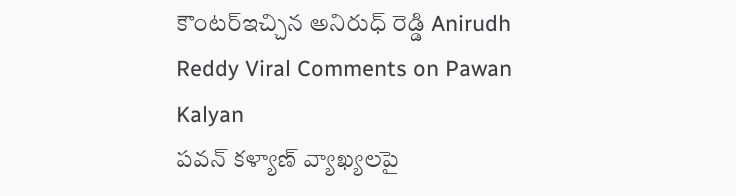కౌంటర్ఇచ్చిన అనిరుధ్ రెడ్డి Anirudh Reddy Viral Comments on Pawan Kalyan
పవన్ కళ్యాణ్ వ్యాఖ్యలపై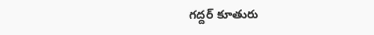గద్దర్ కూతురు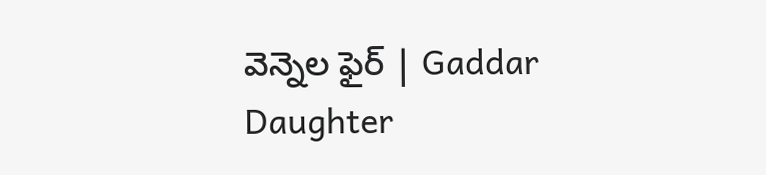వెన్నెల ఫైర్ | Gaddar Daughter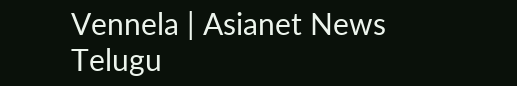Vennela | Asianet News Telugu